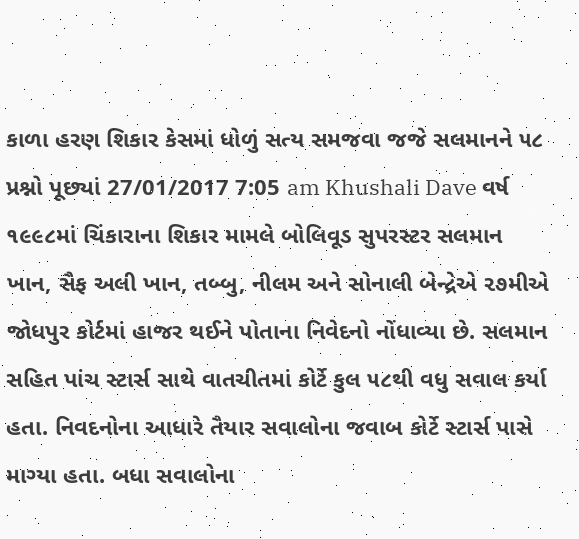કાળા હરણ શિકાર કેસમાં ધોળું સત્ય સમજવા જજે સલમાનને ૫૮ પ્રશ્નો પૂછ્યાં 27/01/2017 7:05 am Khushali Dave વર્ષ ૧૯૯૮માં ચિંકારાના શિકાર મામલે બોલિવૂડ સુપરસ્ટર સલમાન ખાન, સૈફ અલી ખાન, તબ્બુ, નીલમ અને સોનાલી બેન્દ્રેએ ૨૭મીએ જોધપુર કોર્ટમાં હાજર થઈને પોતાના નિવેદનો નોંધાવ્યા છે. સલમાન સહિત પાંચ સ્ટાર્સ સાથે વાતચીતમાં કોર્ટે કુલ ૫૮થી વધુ સવાલ કર્યા હતા. નિવદનોના આધારે તૈયાર સવાલોના જવાબ કોર્ટે સ્ટાર્સ પાસે માગ્યા હતા. બધા સવાલોના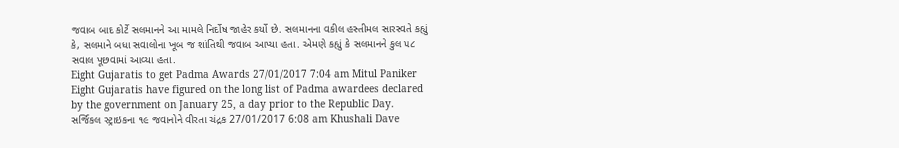જવાબ બાદ કોર્ટે સલમાનને આ મામલે નિર્દોષ જાહેર કર્યો છે. સલમાનના વકીલ હસ્તીમલ સારસ્વતે કહ્યું કે, સલમાને બધા સવાલોના ખૂબ જ શાંતિથી જવાબ આપ્યા હતા. એમણે કહ્યું કે સલમાનને કુલ ૫૮ સવાલ પૂછવામાં આવ્યા હતા.
Eight Gujaratis to get Padma Awards 27/01/2017 7:04 am Mitul Paniker Eight Gujaratis have figured on the long list of Padma awardees declared by the government on January 25, a day prior to the Republic Day.
સર્જિકલ સ્ટ્રાઇકના ૧૯ જવાનોને વીરતા ચંદ્રક 27/01/2017 6:08 am Khushali Dave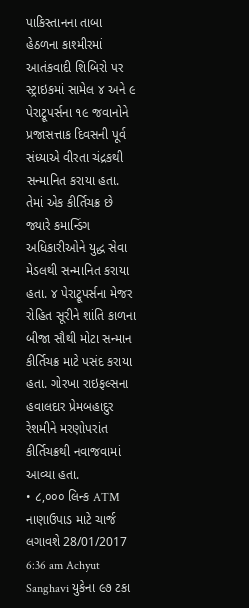પાકિસ્તાનના તાબા હેઠળના કાશ્મીરમાં આતંકવાદી શિબિરો પર સ્ટ્રાઇકમાં સામેલ ૪ અને ૯ પેરાટ્રૂપર્સના ૧૯ જવાનોને પ્રજાસત્તાક દિવસની પૂર્વ સંધ્યાએ વીરતા ચંદ્રકથી સન્માનિત કરાયા હતા. તેમાં એક કીર્તિચક્ર છે જ્યારે કમાન્ડિંગ અધિકારીઓને યુદ્ધ સેવા મેડલથી સન્માનિત કરાયા હતા. ૪ પેરાટ્રૂપર્સના મેજર રોહિત સૂરીને શાંતિ કાળના બીજા સૌથી મોટા સન્માન કીર્તિચક્ર માટે પસંદ કરાયા હતા. ગોરખા રાઇફલ્સના હવાલદાર પ્રેમબહાદુર રેશમીને મરણોપરાંત કીર્તિચક્રથી નવાજવામાં આવ્યા હતા.
• ૮,૦૦૦ લિન્ક ATM નાણાઉપાડ માટે ચાર્જ લગાવશે 28/01/2017 6:36 am Achyut Sanghavi યુકેના ૯૭ ટકા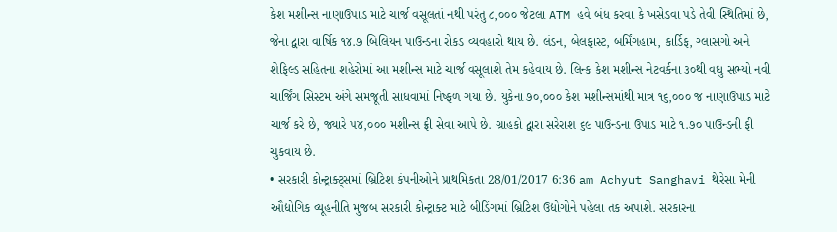કેશ મશીન્સ નાણાઉપાડ માટે ચાર્જ વસૂલતાં નથી પરંતુ ૮,૦૦૦ જેટલા ATM હવે બંધ કરવા કે ખસેડવા પડે તેવી સ્થિતિમાં છે, જેના દ્વારા વાર્ષિક ૧૪.૭ બિલિયન પાઉન્ડના રોકડ વ્યવહારો થાય છે. લંડન, બેલફાસ્ટ, બર્મિંગહામ, કાર્ડિફ, ગ્લાસગો અને શેફિલ્ડ સહિતના શહેરોમાં આ મશીન્સ માટે ચાર્જ વસૂલાશે તેમ કહેવાય છે. લિન્ક કેશ મશીન્સ નેટવર્કના ૩૦થી વધુ સભ્યો નવી ચાર્જિંગ સિસ્ટમ અંગે સમજૂતી સાધવામાં નિષ્ફળ ગયા છે. યુકેના ૭૦,૦૦૦ કેશ મશીન્સમાંથી માત્ર ૧૬,૦૦૦ જ નાણાઉપાડ માટે ચાર્જ કરે છે, જ્યારે ૫૪,૦૦૦ મશીન્સ ફ્રી સેવા આપે છે. ગ્રાહકો દ્વારા સરેરાશ ૬૯ પાઉન્ડના ઉપાડ માટે ૧.૭૦ પાઉન્ડની ફી ચુકવાય છે.
• સરકારી કોન્ટ્રાક્ટ્સમાં બ્રિટિશ કંપનીઓને પ્રાથમિકતા 28/01/2017 6:36 am Achyut Sanghavi થેરેસા મેની ઔદ્યોગિક વ્યૂહનીતિ મુજબ સરકારી કોન્ટ્રાક્ટ માટે બીડિંગમાં બ્રિટિશ ઉદ્યોગોને પહેલા તક અપાશે. સરકારના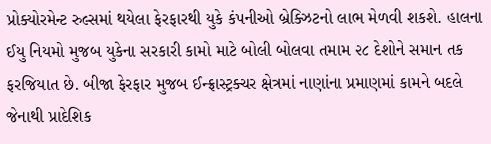પ્રોક્યોરમેન્ટ રુલ્સમાં થયેલા ફેરફારથી યુકે કંપનીઓ બ્રેક્ઝિટનો લાભ મેળવી શકશે. હાલના ઈયુ નિયમો મુજબ યુકેના સરકારી કામો માટે બોલી બોલવા તમામ ૨૮ દેશોને સમાન તક ફરજિયાત છે. બીજા ફેરફાર મુજબ ઈન્ફ્રાસ્ટ્રક્ચર ક્ષેત્રમાં નાણાંના પ્રમાણમાં કામને બદલે જેનાથી પ્રાદેશિક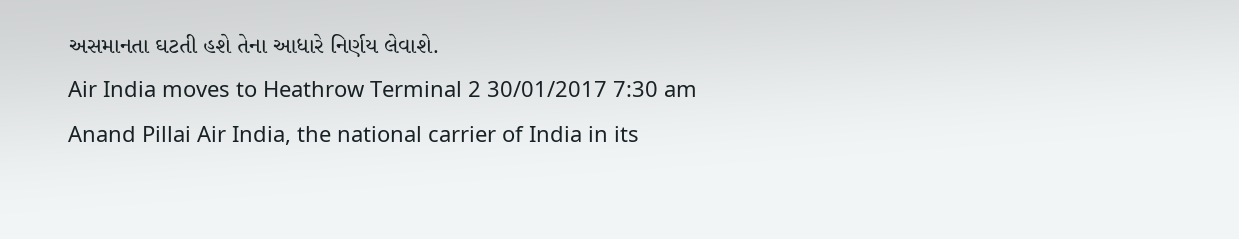અસમાનતા ઘટતી હશે તેના આધારે નિર્ણય લેવાશે.
Air India moves to Heathrow Terminal 2 30/01/2017 7:30 am Anand Pillai Air India, the national carrier of India in its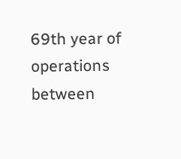69th year of operations between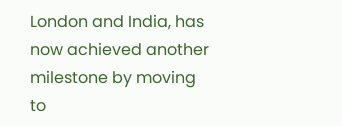London and India, has now achieved another milestone by moving to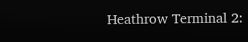Heathrow Terminal 2: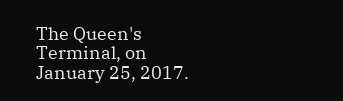The Queen's Terminal, on January 25, 2017.